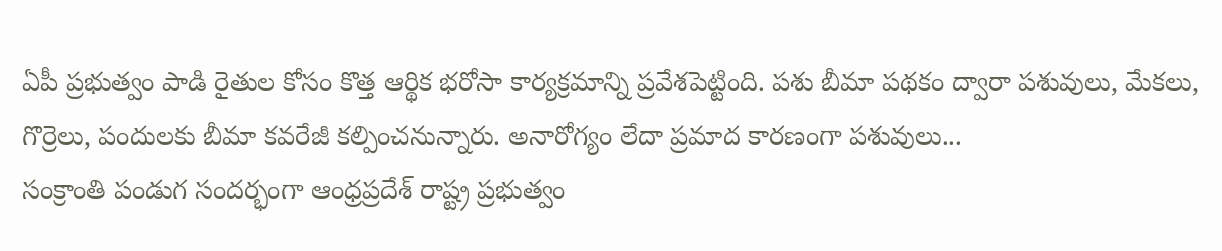ఏపీ ప్రభుత్వం పాడి రైతుల కోసం కొత్త ఆర్థిక భరోసా కార్యక్రమాన్ని ప్రవేశపెట్టింది. పశు బీమా పథకం ద్వారా పశువులు, మేకలు, గొర్రెలు, పందులకు బీమా కవరేజీ కల్పించనున్నారు. అనారోగ్యం లేదా ప్రమాద కారణంగా పశువులు...
సంక్రాంతి పండుగ సందర్భంగా ఆంధ్రప్రదేశ్ రాష్ట్ర ప్రభుత్వం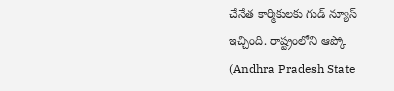చేనేత కార్మికులకు గుడ్ న్యూస్ ఇచ్చింది. రాష్ట్రంలోని ఆప్కో (Andhra Pradesh State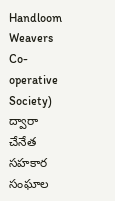Handloom Weavers Co-operative Society) ద్వారా చేనేత సహకార సంఘాల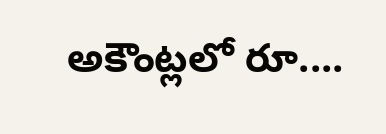అకౌంట్లలో రూ....